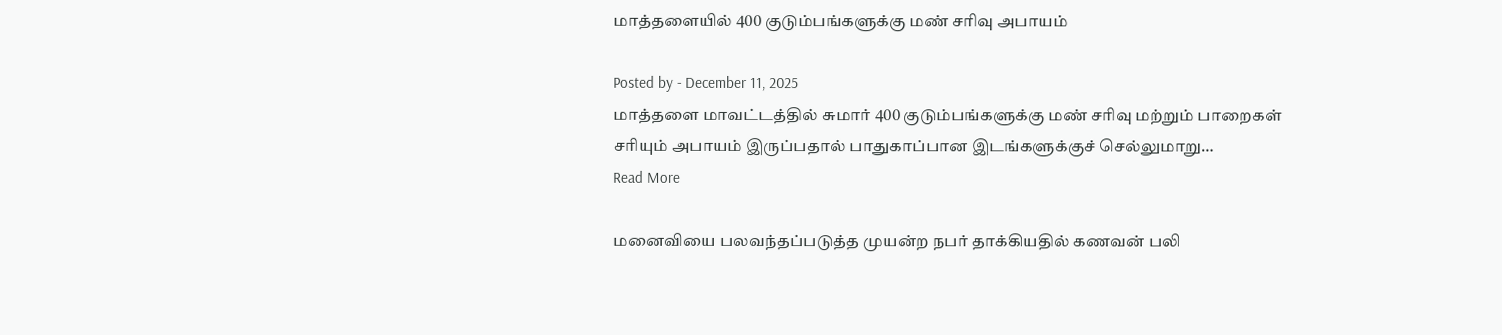மாத்தளையில் 400 குடும்பங்களுக்கு மண் சரிவு அபாயம்

Posted by - December 11, 2025
மாத்தளை மாவட்டத்தில் சுமார் 400 குடும்பங்களுக்கு மண் சரிவு மற்றும் பாறைகள் சரியும் அபாயம் இருப்பதால் பாதுகாப்பான இடங்களுக்குச் செல்லுமாறு…
Read More

மனைவியை பலவந்தப்படுத்த முயன்ற நபர் தாக்கியதில் கணவன் பலி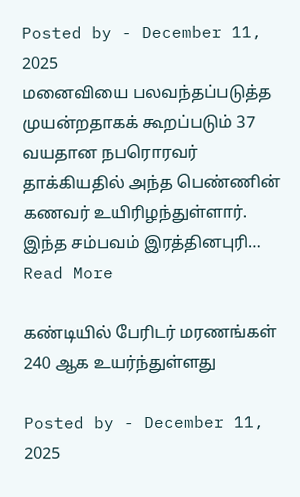Posted by - December 11, 2025
மனைவியை பலவந்தப்படுத்த முயன்றதாகக் கூறப்படும் 37 வயதான நபரொரவர் தாக்கியதில் அந்த பெண்ணின் கணவர் உயிரிழந்துள்ளார். இந்த சம்பவம் இரத்தினபுரி…
Read More

கண்டியில் பேரிடர் மரணங்கள் 240 ஆக உயர்ந்துள்ளது

Posted by - December 11, 2025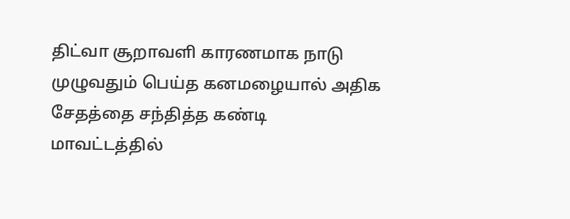திட்வா சூறாவளி காரணமாக நாடு முழுவதும் பெய்த கனமழையால் அதிக சேதத்தை சந்தித்த கண்டி மாவட்டத்தில்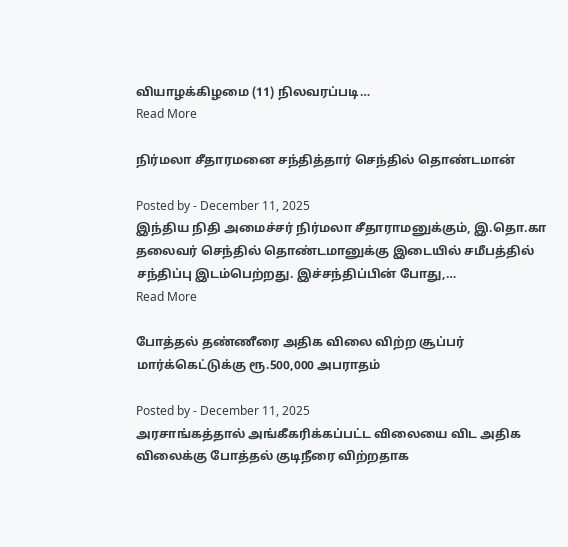வியாழக்கிழமை (11) நிலவரப்படி…
Read More

நிர்மலா சீதாரமனை சந்தித்தார் செந்தில் தொண்டமான்

Posted by - December 11, 2025
இந்திய நிதி அமைச்சர் நிர்மலா சீதாராமனுக்கும், இ.தொ.கா தலைவர் செந்தில் தொண்டமானுக்கு இடையில் சமீபத்தில் சந்திப்பு இடம்பெற்றது. இச்சந்திப்பின் போது,…
Read More

போத்தல் தண்ணீரை அதிக விலை விற்ற சூப்பர் மார்க்கெட்டுக்கு ரூ.500,000 அபராதம்

Posted by - December 11, 2025
அரசாங்கத்தால் அங்கீகரிக்கப்பட்ட விலையை விட அதிக விலைக்கு போத்தல் குடிநீரை விற்றதாக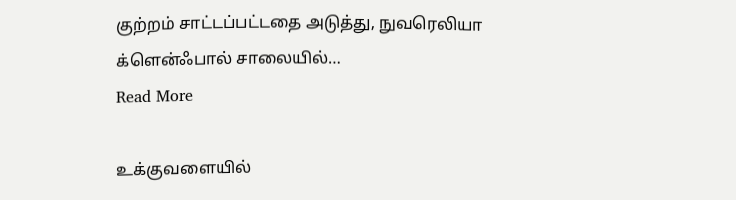குற்றம் சாட்டப்பட்டதை அடுத்து, நுவரெலியா க்ளென்ஃபால் சாலையில்…
Read More

உக்குவளையில்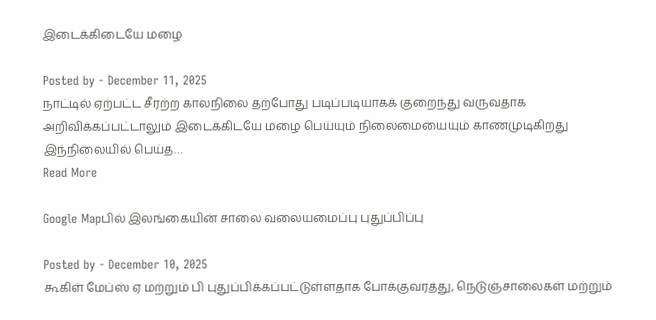இடைக்கிடையே மழை

Posted by - December 11, 2025
நாட்டில் ஏற்பட்ட சீரற்ற காலநிலை தற்போது படிப்படியாகக் குறைந்து வருவதாக அறிவிக்கப்பட்டாலும் இடைக்கிடயே மழை பெய்யும் நிலைமையையும் காணமுடிகிறது இந்நிலையில் பெய்த…
Read More

Google Mapபில் இலங்கையின் சாலை வலையமைப்பு புதுப்பிப்பு

Posted by - December 10, 2025
கூகிள் மேப்ஸ் ஏ மற்றும் பி புதுப்பிக்கப்பட்டுள்ளதாக போக்குவரத்து, நெடுஞ்சாலைகள் மற்றும்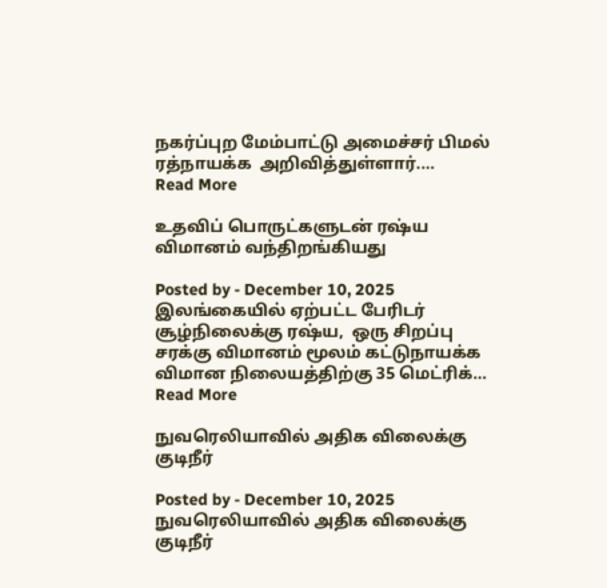நகர்ப்புற மேம்பாட்டு அமைச்சர் பிமல் ரத்நாயக்க  அறிவித்துள்ளார்.…
Read More

உதவிப் பொருட்களுடன் ரஷ்ய விமானம் வந்திறங்கியது

Posted by - December 10, 2025
இலங்கையில் ஏற்பட்ட பேரிடர் சூழ்நிலைக்கு ரஷ்ய,  ஒரு சிறப்பு சரக்கு விமானம் மூலம் கட்டுநாயக்க விமான நிலையத்திற்கு 35 மெட்ரிக்…
Read More

நுவரெலியாவில் அதிக விலைக்கு குடிநீர்

Posted by - December 10, 2025
நுவரெலியாவில் அதிக விலைக்கு குடிநீர்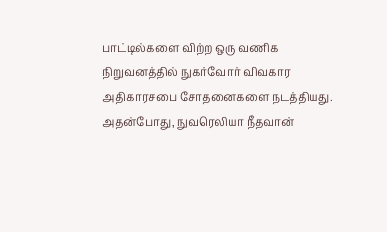பாட்டில்களை விற்ற ஒரு வணிக நிறுவனத்தில் நுகர்வோர் விவகார அதிகாரசபை சோதனைகளை நடத்தியது. அதன்போது, நுவரெலியா நீதவான்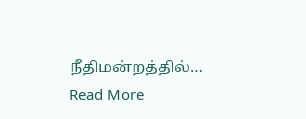நீதிமன்றத்தில்…
Read More